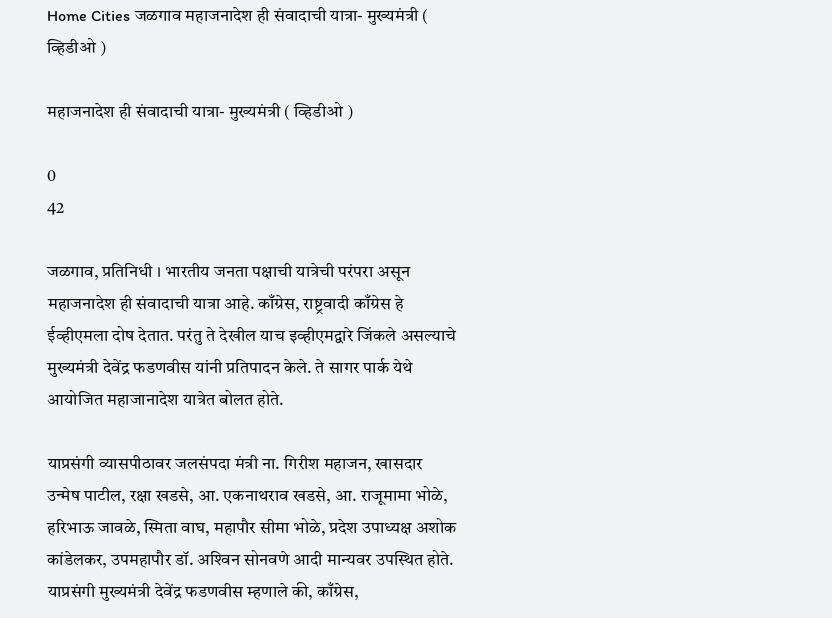Home Cities जळगाव महाजनादेश ही संवादाची यात्रा- मुख्यमंत्री ( व्हिडीओ )

महाजनादेश ही संवादाची यात्रा- मुख्यमंत्री ( व्हिडीओ )

0
42

जळगाव, प्रतिनिधी । भारतीय जनता पक्षाची यात्रेची परंपरा असून महाजनादेश ही संवादाची यात्रा आहे. काँग्रेस, राष्ट्रवादी काँग्रेस हे ईव्हीएमला दोष देतात. परंतु ते देखील याच इव्हीएमद्वारे जिंकले असल्याचे मुख्यमंत्री देवेंद्र फडणवीस यांनी प्रतिपादन केले. ते सागर पार्क येथे आयोजित महाजानादेश यात्रेत बोलत होते.

याप्रसंगी व्यासपीठावर जलसंपदा मंत्री ना. गिरीश महाजन, खासदार उन्मेष पाटील, रक्षा खडसे, आ. एकनाथराव खडसे, आ. राजूमामा भोळे, हरिभाऊ जावळे, स्मिता वाघ, महापौर सीमा भोळे, प्रदेश उपाध्यक्ष अशोक कांडेलकर, उपमहापौर डॉ. अश्‍विन सोनवणे आदी मान्यवर उपस्थित होते. याप्रसंगी मुख्यमंत्री देवेंद्र फडणवीस म्हणाले की, काँग्रेस,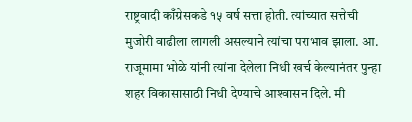राष्ट्रवादी काँग्रेसकडे १५ वर्ष सत्ता होती. त्यांच्यात सत्तेची मुजोरी वाढीला लागली असल्याने त्यांचा पराभाव झाला. आ. राजूमामा भोळे यांनी त्यांना देलेला निधी खर्च केल्यानंतर पुन्हा शहर विकासासाठी निधी देण्याचे आश्‍वासन दिले. मी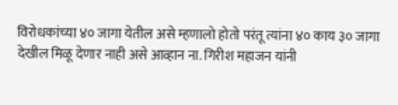विरोधकांच्या ४० जागा येतील असे म्हणालो होतो परंतू त्यांना ४० काय ३० जागा देखील मिळू देणार नाही असे आव्हान ना. गिरीश महाजन यांनी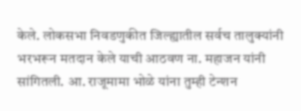केले. लोकसभा निवडणुकीत जिल्ह्यातील सर्वच तालुक्यांनी भरभरून मतदान केले याची आठवण ना. महाजन यांनी सांगितली. आ. राजूमामा भोळे यांना तुम्ही टेन्शन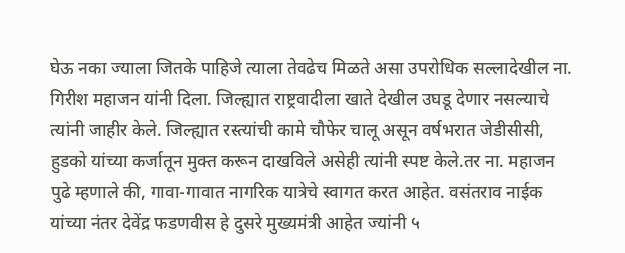घेऊ नका ज्याला जितके पाहिजे त्याला तेवढेच मिळते असा उपरोधिक सल्लादेखील ना. गिरीश महाजन यांनी दिला. जिल्ह्यात राष्ट्रवादीला खाते देखील उघडू देणार नसल्याचे त्यांनी जाहीर केले. जिल्ह्यात रस्त्यांची कामे चौफेर चालू असून वर्षभरात जेडीसीसी, हुडको यांच्या कर्जातून मुक्त करून दाखविले असेही त्यांनी स्पष्ट केले.तर ना. महाजन पुढे म्हणाले की, गावा-गावात नागरिक यात्रेचे स्वागत करत आहेत. वसंतराव नाईक यांच्या नंतर देवेंद्र फडणवीस हे दुसरे मुख्यमंत्री आहेत ज्यांनी ५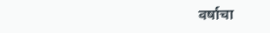वर्षाचा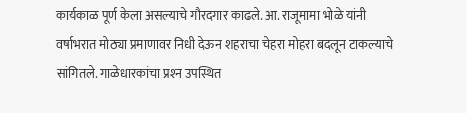कार्यकाळ पूर्ण केला असल्याचे गौरदगार काढले. आ. राजूमामा भोळे यांनी वर्षाभरात मोठ्या प्रमाणावर निधी देऊन शहराचा चेहरा मोहरा बदलून टाकल्याचे सांगितले. गाळेधारकांचा प्रश्‍न उपस्थित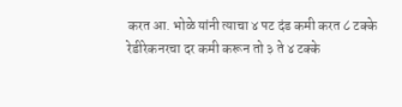करत आ. भोळे यांनी त्याचा ४ पट दंड कमी करत ८ टक्के रेडीरेकनरचा दर कमी करून तो ३ ते ४ टक्के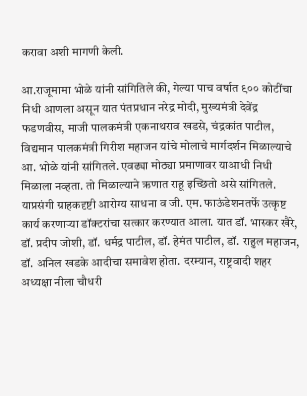करावा अशी मागणी केली.

आ.राजूमामा भोळे यांनी सांगितिले की, गेल्या पाच वर्षात ९०० कोटींचा निधी आणला असून यात पंतप्रधान नरेद्र मोदी, मुख्यमंत्री देवेंद्र फडणवीस, माजी पालकमंत्री एकनाथराव खडसे, चंद्रकांत पाटील, विद्यमान पालकमंत्री गिरीश महाजन यांचे मोलाचे मार्गदर्शन मिळाल्याचे आ. भोळे यांनी सांगितले. एवढ्या मोठ्या प्रमाणावर याआधी निधी मिळाला नव्हता. तो मिळाल्याने ऋणात राहू इच्छितो असे सांगितले. याप्रसंगी ग्राहकदृष्टी आरोग्य साधना व जी. एम. फाऊंडेशनतर्फे उत्कृष्ट कार्य करणार्‍या डॉक्टरांचा सत्कार करण्यात आला. यात डॉ. भास्कर खैरे, डॉ. प्रदीप जोशी, डॉ. धर्मद्र पाटील, डॉ. हेमंत पाटील, डॉ. राहुल महाजन, डॉ. अनिल खडके आदीचा समावेश होता. दरम्यान, राष्ट्रवादी शहर अध्यक्षा नीला चौधरी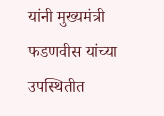यांनी मुख्यमंत्री फडणवीस यांच्या उपस्थितीत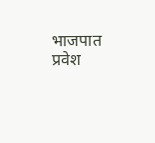भाजपात प्रवेश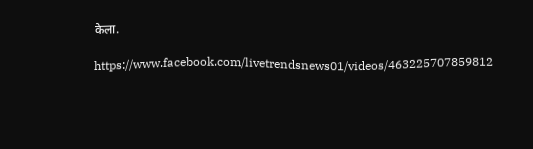केला.

https://www.facebook.com/livetrendsnews01/videos/463225707859812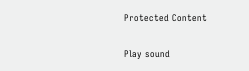Protected Content

Play sound